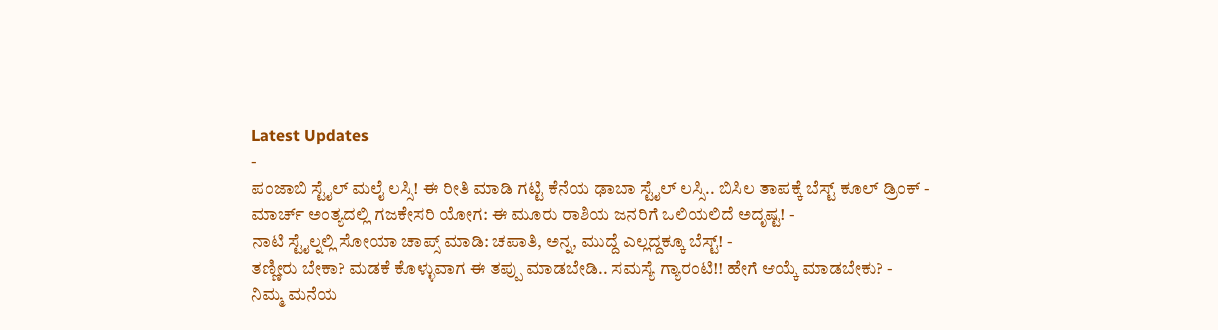Latest Updates
-
ಪಂಜಾಬಿ ಸ್ಟೈಲ್ ಮಲೈ ಲಸ್ಸಿ! ಈ ರೀತಿ ಮಾಡಿ ಗಟ್ಟಿ ಕೆನೆಯ ಢಾಬಾ ಸ್ಟೈಲ್ ಲಸ್ಸಿ.. ಬಿಸಿಲ ತಾಪಕ್ಕೆ ಬೆಸ್ಟ್ ಕೂಲ್ ಡ್ರಿಂಕ್ -
ಮಾರ್ಚ್ ಅಂತ್ಯದಲ್ಲಿ ಗಜಕೇಸರಿ ಯೋಗ: ಈ ಮೂರು ರಾಶಿಯ ಜನರಿಗೆ ಒಲಿಯಲಿದೆ ಅದೃಷ್ಟ! -
ನಾಟಿ ಸ್ಟೈಲ್ನಲ್ಲಿ ಸೋಯಾ ಚಾಪ್ಸ್ ಮಾಡಿ: ಚಪಾತಿ, ಅನ್ನ, ಮುದ್ದೆ ಎಲ್ಲದ್ದಕ್ಕೂ ಬೆಸ್ಟ್! -
ತಣ್ಣೀರು ಬೇಕಾ? ಮಡಕೆ ಕೊಳ್ಳುವಾಗ ಈ ತಪ್ಪು ಮಾಡಬೇಡಿ.. ಸಮಸ್ಯೆ ಗ್ಯಾರಂಟಿ!! ಹೇಗೆ ಆಯ್ಕೆ ಮಾಡಬೇಕು? -
ನಿಮ್ಮ ಮನೆಯ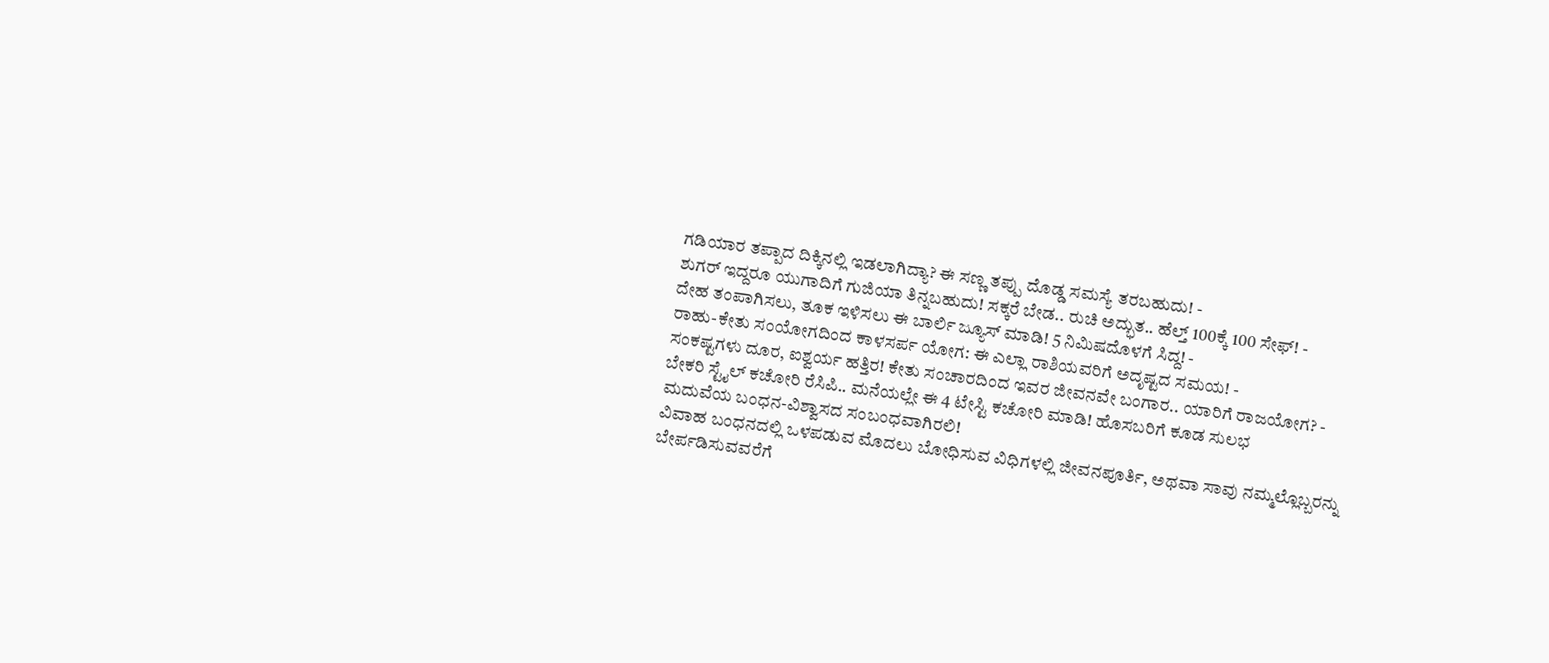ಗಡಿಯಾರ ತಪ್ಪಾದ ದಿಕ್ಕಿನಲ್ಲಿ ಇಡಲಾಗಿದ್ಯಾ? ಈ ಸಣ್ಣ ತಪ್ಪು ದೊಡ್ಡ ಸಮಸ್ಯೆ ತರಬಹುದು! -
ಶುಗರ್ ಇದ್ದರೂ ಯುಗಾದಿಗೆ ಗುಜಿಯಾ ತಿನ್ನಬಹುದು! ಸಕ್ಕರೆ ಬೇಡ.. ರುಚಿ ಅದ್ಭುತ.. ಹೆಲ್ತ್ 100ಕ್ಕೆ 100 ಸೇಫ್! -
ದೇಹ ತಂಪಾಗಿಸಲು, ತೂಕ ಇಳಿಸಲು ಈ ಬಾರ್ಲಿ ಜ್ಯೂಸ್ ಮಾಡಿ! 5 ನಿಮಿಷದೊಳಗೆ ಸಿದ್ದ! -
ರಾಹು-ಕೇತು ಸಂಯೋಗದಿಂದ ಕಾಳಸರ್ಪ ಯೋಗ: ಈ ಎಲ್ಲಾ ರಾಶಿಯವರಿಗೆ ಅದೃಷ್ಟದ ಸಮಯ! -
ಸಂಕಷ್ಟಗಳು ದೂರ, ಐಶ್ವರ್ಯ ಹತ್ತಿರ! ಕೇತು ಸಂಚಾರದಿಂದ ಇವರ ಜೀವನವೇ ಬಂಗಾರ.. ಯಾರಿಗೆ ರಾಜಯೋಗ? -
ಬೇಕರಿ ಸ್ಟೈಲ್ ಕಚೋರಿ ರೆಸಿಪಿ.. ಮನೆಯಲ್ಲೇ ಈ 4 ಟೇಸ್ಟಿ ಕಚೋರಿ ಮಾಡಿ! ಹೊಸಬರಿಗೆ ಕೂಡ ಸುಲಭ
ಮದುವೆಯ ಬಂಧನ-ವಿಶ್ವಾಸದ ಸಂಬಂಧವಾಗಿರಲಿ!
ವಿವಾಹ ಬಂಧನದಲ್ಲಿ ಒಳಪಡುವ ಮೊದಲು ಬೋಧಿಸುವ ವಿಧಿಗಳಲ್ಲಿ ಜೀವನಪೂರ್ತಿ, ಅಥವಾ ಸಾವು ನಮ್ಮಲ್ಲೊಬ್ಬರನ್ನು ಬೇರ್ಪಡಿಸುವವರೆಗೆ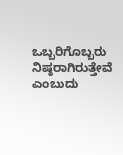ಒಬ್ಬರಿಗೊಬ್ಬರು ನಿಷ್ಠರಾಗಿರುತ್ತೇವೆ ಎಂಬುದು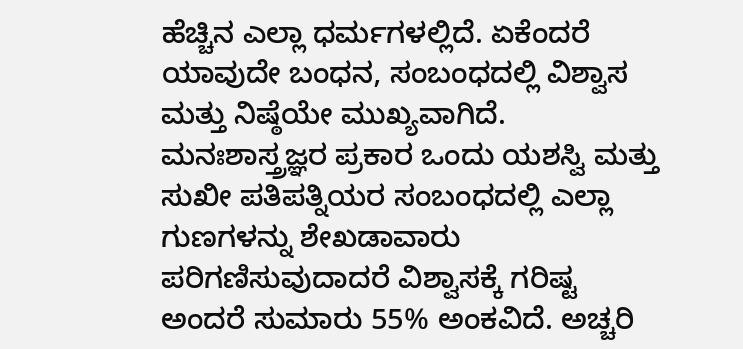ಹೆಚ್ಚಿನ ಎಲ್ಲಾ ಧರ್ಮಗಳಲ್ಲಿದೆ. ಏಕೆಂದರೆ ಯಾವುದೇ ಬಂಧನ, ಸಂಬಂಧದಲ್ಲಿ ವಿಶ್ವಾಸ ಮತ್ತು ನಿಷ್ಠೆಯೇ ಮುಖ್ಯವಾಗಿದೆ. ಮನಃಶಾಸ್ತ್ರಜ್ಞರ ಪ್ರಕಾರ ಒಂದು ಯಶಸ್ವಿ ಮತ್ತು ಸುಖೀ ಪತಿಪತ್ನಿಯರ ಸಂಬಂಧದಲ್ಲಿ ಎಲ್ಲಾ ಗುಣಗಳನ್ನು ಶೇಖಡಾವಾರು ಪರಿಗಣಿಸುವುದಾದರೆ ವಿಶ್ವಾಸಕ್ಕೆ ಗರಿಷ್ಟ ಅಂದರೆ ಸುಮಾರು 55% ಅಂಕವಿದೆ. ಅಚ್ಚರಿ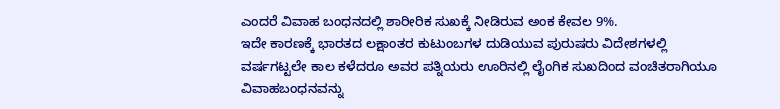ಎಂದರೆ ವಿವಾಹ ಬಂಧನದಲ್ಲಿ ಶಾರೀರಿಕ ಸುಖಕ್ಕೆ ನೀಡಿರುವ ಅಂಕ ಕೇವಲ 9%.
ಇದೇ ಕಾರಣಕ್ಕೆ ಭಾರತದ ಲಕ್ಷಾಂತರ ಕುಟುಂಬಗಳ ದುಡಿಯುವ ಪುರುಷರು ವಿದೇಶಗಳಲ್ಲಿ ವರ್ಷಗಟ್ಟಲೇ ಕಾಲ ಕಳೆದರೂ ಅವರ ಪತ್ನಿಯರು ಊರಿನಲ್ಲಿ ಲೈಂಗಿಕ ಸುಖದಿಂದ ವಂಚಿತರಾಗಿಯೂ ವಿವಾಹಬಂಧನವನ್ನು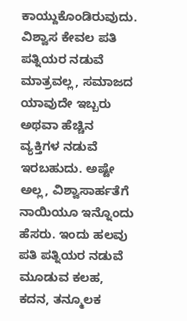ಕಾಯ್ದುಕೊಂಡಿರುವುದು. ವಿಶ್ವಾಸ ಕೇವಲ ಪತಿ ಪತ್ನಿಯರ ನಡುವೆ ಮಾತ್ರವಲ್ಲ, ಸಮಾಜದ ಯಾವುದೇ ಇಬ್ಬರು ಅಥವಾ ಹೆಚ್ಚಿನ ವ್ಯಕ್ತಿಗಳ ನಡುವೆ ಇರಬಹುದು. ಅಷ್ಟೇ ಅಲ್ಲ, ವಿಶ್ವಾಸಾರ್ಹತೆಗೆ ನಾಯಿಯೂ ಇನ್ನೊಂದು ಹೆಸರು. ಇಂದು ಹಲವು ಪತಿ ಪತ್ನಿಯರ ನಡುವೆ ಮೂಡುವ ಕಲಹ, ಕದನ, ತನ್ಮೂಲಕ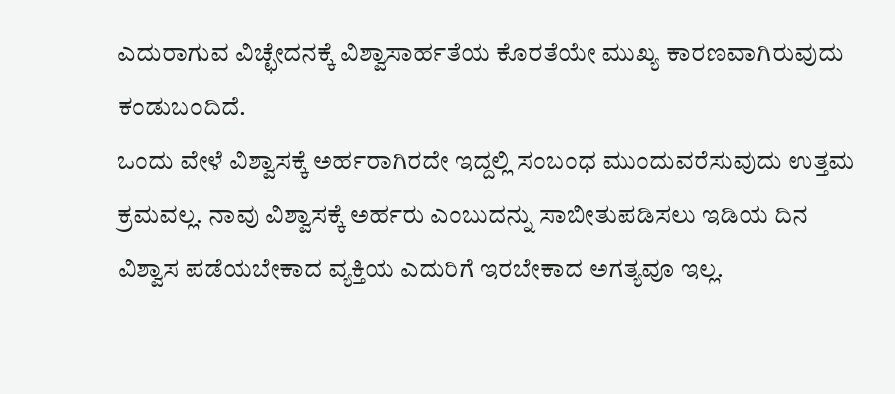ಎದುರಾಗುವ ವಿಚ್ಛೇದನಕ್ಕೆ ವಿಶ್ವಾಸಾರ್ಹತೆಯ ಕೊರತೆಯೇ ಮುಖ್ಯ ಕಾರಣವಾಗಿರುವುದು ಕಂಡುಬಂದಿದೆ.
ಒಂದು ವೇಳೆ ವಿಶ್ವಾಸಕ್ಕೆ ಅರ್ಹರಾಗಿರದೇ ಇದ್ದಲ್ಲಿ ಸಂಬಂಧ ಮುಂದುವರೆಸುವುದು ಉತ್ತಮ ಕ್ರಮವಲ್ಲ. ನಾವು ವಿಶ್ವಾಸಕ್ಕೆ ಅರ್ಹರು ಎಂಬುದನ್ನು ಸಾಬೀತುಪಡಿಸಲು ಇಡಿಯ ದಿನ ವಿಶ್ವಾಸ ಪಡೆಯಬೇಕಾದ ವ್ಯಕ್ತಿಯ ಎದುರಿಗೆ ಇರಬೇಕಾದ ಅಗತ್ಯವೂ ಇಲ್ಲ.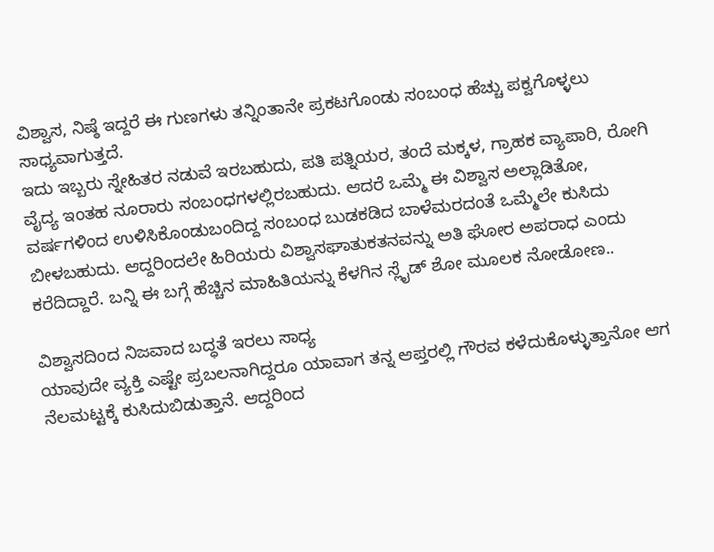ವಿಶ್ವಾಸ, ನಿಷ್ಠೆ ಇದ್ದರೆ ಈ ಗುಣಗಳು ತನ್ನಿಂತಾನೇ ಪ್ರಕಟಗೊಂಡು ಸಂಬಂಧ ಹೆಚ್ಚು ಪಕ್ವಗೊಳ್ಳಲು ಸಾಧ್ಯವಾಗುತ್ತದೆ.
ಇದು ಇಬ್ಬರು ಸ್ನೇಹಿತರ ನಡುವೆ ಇರಬಹುದು, ಪತಿ ಪತ್ನಿಯರ, ತಂದೆ ಮಕ್ಕಳ, ಗ್ರಾಹಕ ವ್ಯಾಪಾರಿ, ರೋಗಿ ವೈದ್ಯ ಇಂತಹ ನೂರಾರು ಸಂಬಂಧಗಳಲ್ಲಿರಬಹುದು. ಆದರೆ ಒಮ್ಮೆ ಈ ವಿಶ್ವಾಸ ಅಲ್ಲಾಡಿತೋ, ವರ್ಷಗಳಿಂದ ಉಳಿಸಿಕೊಂಡುಬಂದಿದ್ದ ಸಂಬಂಧ ಬುಡಕಡಿದ ಬಾಳೆಮರದಂತೆ ಒಮ್ಮೆಲೇ ಕುಸಿದು ಬೀಳಬಹುದು. ಆದ್ದರಿಂದಲೇ ಹಿರಿಯರು ವಿಶ್ವಾಸಘಾತುಕತನವನ್ನು ಅತಿ ಘೋರ ಅಪರಾಧ ಎಂದು ಕರೆದಿದ್ದಾರೆ. ಬನ್ನಿ ಈ ಬಗ್ಗೆ ಹೆಚ್ಚಿನ ಮಾಹಿತಿಯನ್ನು ಕೆಳಗಿನ ಸ್ಲೈಡ್ ಶೋ ಮೂಲಕ ನೋಡೋಣ..

ವಿಶ್ವಾಸದಿಂದ ನಿಜವಾದ ಬದ್ಧತೆ ಇರಲು ಸಾಧ್ಯ
ಯಾವುದೇ ವ್ಯಕ್ತಿ ಎಷ್ಟೇ ಪ್ರಬಲನಾಗಿದ್ದರೂ ಯಾವಾಗ ತನ್ನ ಆಪ್ತರಲ್ಲಿ ಗೌರವ ಕಳೆದುಕೊಳ್ಳುತ್ತಾನೋ ಆಗ ನೆಲಮಟ್ಟಕ್ಕೆ ಕುಸಿದುಬಿಡುತ್ತಾನೆ. ಆದ್ದರಿಂದ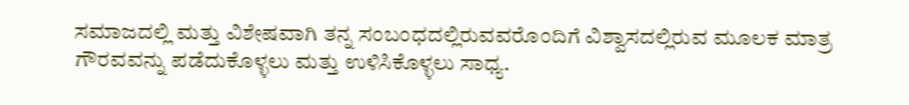ಸಮಾಜದಲ್ಲಿ ಮತ್ತು ವಿಶೇಷವಾಗಿ ತನ್ನ ಸಂಬಂಧದಲ್ಲಿರುವವರೊಂದಿಗೆ ವಿಶ್ವಾಸದಲ್ಲಿರುವ ಮೂಲಕ ಮಾತ್ರ ಗೌರವವನ್ನು ಪಡೆದುಕೊಳ್ಳಲು ಮತ್ತು ಉಳಿಸಿಕೊಳ್ಳಲು ಸಾಧ್ಯ.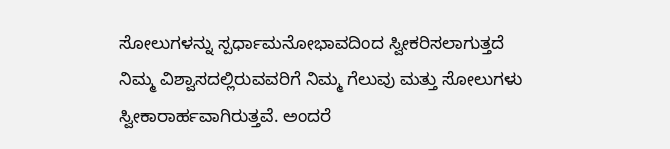ಸೋಲುಗಳನ್ನು ಸ್ಪರ್ಧಾಮನೋಭಾವದಿಂದ ಸ್ವೀಕರಿಸಲಾಗುತ್ತದೆ
ನಿಮ್ಮ ವಿಶ್ವಾಸದಲ್ಲಿರುವವರಿಗೆ ನಿಮ್ಮ ಗೆಲುವು ಮತ್ತು ಸೋಲುಗಳು ಸ್ವೀಕಾರಾರ್ಹವಾಗಿರುತ್ತವೆ. ಅಂದರೆ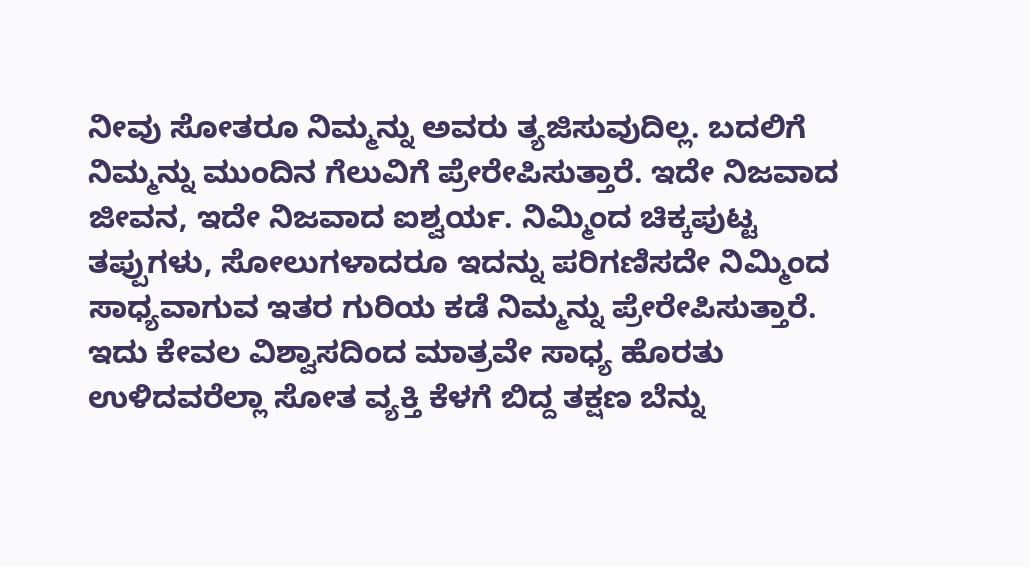ನೀವು ಸೋತರೂ ನಿಮ್ಮನ್ನು ಅವರು ತ್ಯಜಿಸುವುದಿಲ್ಲ. ಬದಲಿಗೆ ನಿಮ್ಮನ್ನು ಮುಂದಿನ ಗೆಲುವಿಗೆ ಪ್ರೇರೇಪಿಸುತ್ತಾರೆ. ಇದೇ ನಿಜವಾದ ಜೀವನ, ಇದೇ ನಿಜವಾದ ಐಶ್ವರ್ಯ. ನಿಮ್ಮಿಂದ ಚಿಕ್ಕಪುಟ್ಟ ತಪ್ಪುಗಳು, ಸೋಲುಗಳಾದರೂ ಇದನ್ನು ಪರಿಗಣಿಸದೇ ನಿಮ್ಮಿಂದ ಸಾಧ್ಯವಾಗುವ ಇತರ ಗುರಿಯ ಕಡೆ ನಿಮ್ಮನ್ನು ಪ್ರೇರೇಪಿಸುತ್ತಾರೆ. ಇದು ಕೇವಲ ವಿಶ್ವಾಸದಿಂದ ಮಾತ್ರವೇ ಸಾಧ್ಯ ಹೊರತು ಉಳಿದವರೆಲ್ಲಾ ಸೋತ ವ್ಯಕ್ತಿ ಕೆಳಗೆ ಬಿದ್ದ ತಕ್ಷಣ ಬೆನ್ನು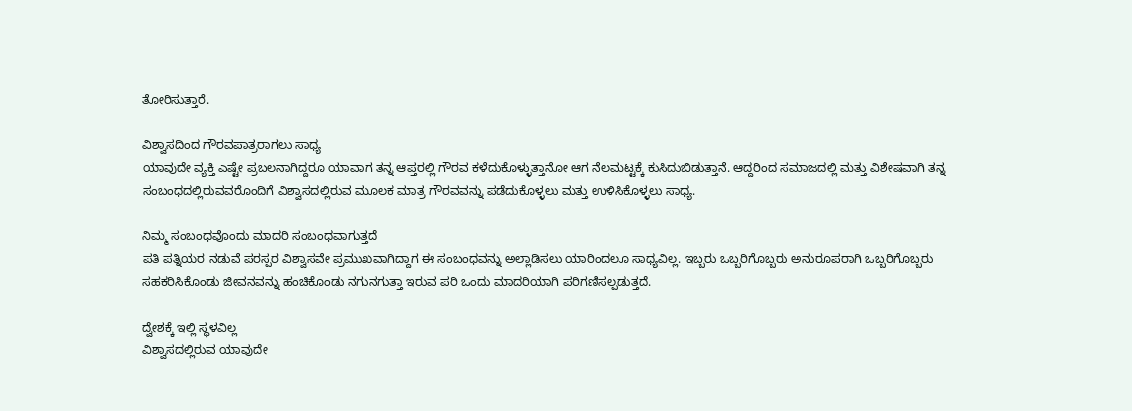ತೋರಿಸುತ್ತಾರೆ.

ವಿಶ್ವಾಸದಿಂದ ಗೌರವಪಾತ್ರರಾಗಲು ಸಾಧ್ಯ
ಯಾವುದೇ ವ್ಯಕ್ತಿ ಎಷ್ಟೇ ಪ್ರಬಲನಾಗಿದ್ದರೂ ಯಾವಾಗ ತನ್ನ ಆಪ್ತರಲ್ಲಿ ಗೌರವ ಕಳೆದುಕೊಳ್ಳುತ್ತಾನೋ ಆಗ ನೆಲಮಟ್ಟಕ್ಕೆ ಕುಸಿದುಬಿಡುತ್ತಾನೆ. ಆದ್ದರಿಂದ ಸಮಾಜದಲ್ಲಿ ಮತ್ತು ವಿಶೇಷವಾಗಿ ತನ್ನ ಸಂಬಂಧದಲ್ಲಿರುವವರೊಂದಿಗೆ ವಿಶ್ವಾಸದಲ್ಲಿರುವ ಮೂಲಕ ಮಾತ್ರ ಗೌರವವನ್ನು ಪಡೆದುಕೊಳ್ಳಲು ಮತ್ತು ಉಳಿಸಿಕೊಳ್ಳಲು ಸಾಧ್ಯ.

ನಿಮ್ಮ ಸಂಬಂಧವೊಂದು ಮಾದರಿ ಸಂಬಂಧವಾಗುತ್ತದೆ
ಪತಿ ಪತ್ನಿಯರ ನಡುವೆ ಪರಸ್ಪರ ವಿಶ್ವಾಸವೇ ಪ್ರಮುಖವಾಗಿದ್ದಾಗ ಈ ಸಂಬಂಧವನ್ನು ಅಲ್ಲಾಡಿಸಲು ಯಾರಿಂದಲೂ ಸಾಧ್ಯವಿಲ್ಲ. ಇಬ್ಬರು ಒಬ್ಬರಿಗೊಬ್ಬರು ಅನುರೂಪರಾಗಿ ಒಬ್ಬರಿಗೊಬ್ಬರು ಸಹಕರಿಸಿಕೊಂಡು ಜೀವನವನ್ನು ಹಂಚಿಕೊಂಡು ನಗುನಗುತ್ತಾ ಇರುವ ಪರಿ ಒಂದು ಮಾದರಿಯಾಗಿ ಪರಿಗಣಿಸಲ್ಪಡುತ್ತದೆ.

ದ್ವೇಶಕ್ಕೆ ಇಲ್ಲಿ ಸ್ಥಳವಿಲ್ಲ
ವಿಶ್ವಾಸದಲ್ಲಿರುವ ಯಾವುದೇ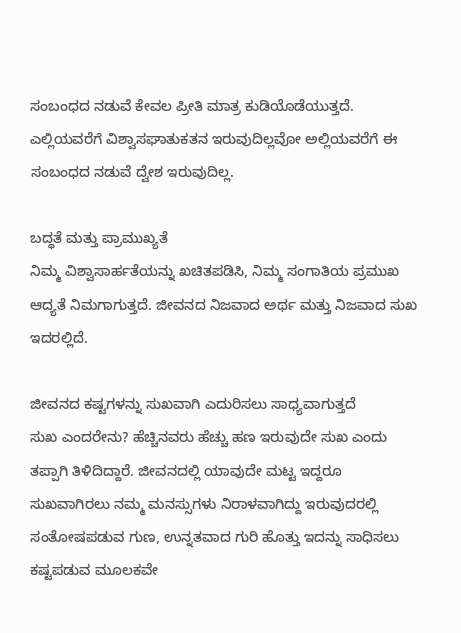ಸಂಬಂಧದ ನಡುವೆ ಕೇವಲ ಪ್ರೀತಿ ಮಾತ್ರ ಕುಡಿಯೊಡೆಯುತ್ತದೆ. ಎಲ್ಲಿಯವರೆಗೆ ವಿಶ್ವಾಸಘಾತುಕತನ ಇರುವುದಿಲ್ಲವೋ ಅಲ್ಲಿಯವರೆಗೆ ಈ ಸಂಬಂಧದ ನಡುವೆ ದ್ವೇಶ ಇರುವುದಿಲ್ಲ.

ಬದ್ಧತೆ ಮತ್ತು ಪ್ರಾಮುಖ್ಯತೆ
ನಿಮ್ಮ ವಿಶ್ವಾಸಾರ್ಹತೆಯನ್ನು ಖಚಿತಪಡಿಸಿ, ನಿಮ್ಮ ಸಂಗಾತಿಯ ಪ್ರಮುಖ ಆದ್ಯತೆ ನಿಮಗಾಗುತ್ತದೆ. ಜೀವನದ ನಿಜವಾದ ಅರ್ಥ ಮತ್ತು ನಿಜವಾದ ಸುಖ ಇದರಲ್ಲಿದೆ.

ಜೀವನದ ಕಷ್ಟಗಳನ್ನು ಸುಖವಾಗಿ ಎದುರಿಸಲು ಸಾಧ್ಯವಾಗುತ್ತದೆ
ಸುಖ ಎಂದರೇನು? ಹೆಚ್ಚಿನವರು ಹೆಚ್ಚು ಹಣ ಇರುವುದೇ ಸುಖ ಎಂದು ತಪ್ಪಾಗಿ ತಿಳಿದಿದ್ದಾರೆ. ಜೀವನದಲ್ಲಿ ಯಾವುದೇ ಮಟ್ಟ ಇದ್ದರೂ ಸುಖವಾಗಿರಲು ನಮ್ಮ ಮನಸ್ಸುಗಳು ನಿರಾಳವಾಗಿದ್ದು ಇರುವುದರಲ್ಲಿ ಸಂತೋಷಪಡುವ ಗುಣ, ಉನ್ನತವಾದ ಗುರಿ ಹೊತ್ತು ಇದನ್ನು ಸಾಧಿಸಲು ಕಷ್ಟಪಡುವ ಮೂಲಕವೇ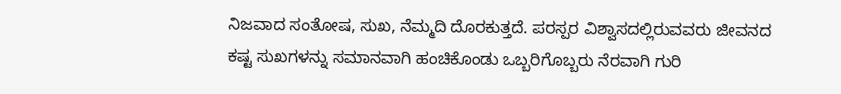ನಿಜವಾದ ಸಂತೋಷ, ಸುಖ, ನೆಮ್ಮದಿ ದೊರಕುತ್ತದೆ. ಪರಸ್ಪರ ವಿಶ್ವಾಸದಲ್ಲಿರುವವರು ಜೀವನದ ಕಷ್ಟ ಸುಖಗಳನ್ನು ಸಮಾನವಾಗಿ ಹಂಚಿಕೊಂಡು ಒಬ್ಬರಿಗೊಬ್ಬರು ನೆರವಾಗಿ ಗುರಿ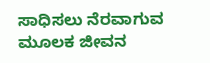ಸಾಧಿಸಲು ನೆರವಾಗುವ ಮೂಲಕ ಜೀವನ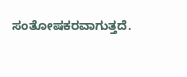ಸಂತೋಷಕರವಾಗುತ್ತದೆ.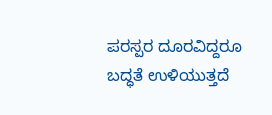ಪರಸ್ಪರ ದೂರವಿದ್ದರೂ ಬದ್ಧತೆ ಉಳಿಯುತ್ತದೆ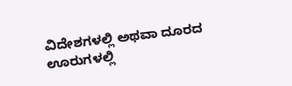ವಿದೇಶಗಳಲ್ಲಿ ಅಥವಾ ದೂರದ ಊರುಗಳಲ್ಲಿ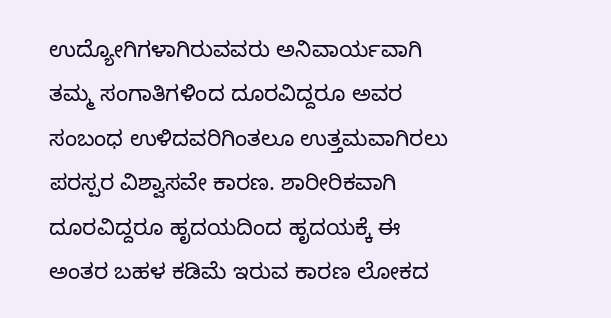ಉದ್ಯೋಗಿಗಳಾಗಿರುವವರು ಅನಿವಾರ್ಯವಾಗಿ ತಮ್ಮ ಸಂಗಾತಿಗಳಿಂದ ದೂರವಿದ್ದರೂ ಅವರ ಸಂಬಂಧ ಉಳಿದವರಿಗಿಂತಲೂ ಉತ್ತಮವಾಗಿರಲು ಪರಸ್ಪರ ವಿಶ್ವಾಸವೇ ಕಾರಣ. ಶಾರೀರಿಕವಾಗಿ ದೂರವಿದ್ದರೂ ಹೃದಯದಿಂದ ಹೃದಯಕ್ಕೆ ಈ ಅಂತರ ಬಹಳ ಕಡಿಮೆ ಇರುವ ಕಾರಣ ಲೋಕದ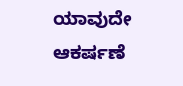ಯಾವುದೇ ಆಕರ್ಷಣೆ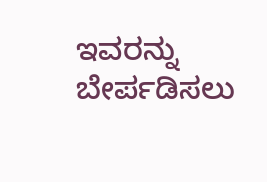ಇವರನ್ನು ಬೇರ್ಪಡಿಸಲು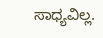ಸಾಧ್ಯವಿಲ್ಲ.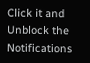Click it and Unblock the Notifications